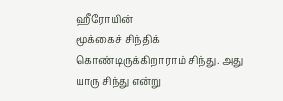ஹீரோயின்
மூக்கைச் சிந்திக் கொண்டிருக்கிறாராம் சிந்து. அது யாரு சிந்து என்று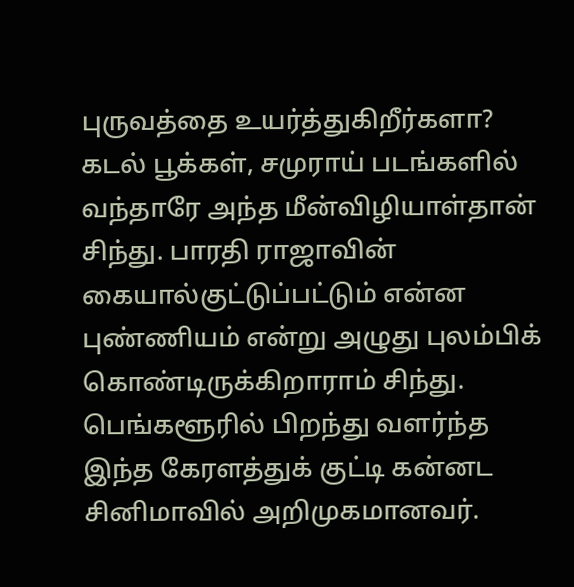புருவத்தை உயர்த்துகிறீர்களா?
கடல் பூக்கள், சமுராய் படங்களில் வந்தாரே அந்த மீன்விழியாள்தான் சிந்து. பாரதி ராஜாவின் கையால்குட்டுப்பட்டும் என்ன புண்ணியம் என்று அழுது புலம்பிக் கொண்டிருக்கிறாராம் சிந்து.
பெங்களூரில் பிறந்து வளர்ந்த இந்த கேரளத்துக் குட்டி கன்னட சினிமாவில் அறிமுகமானவர்.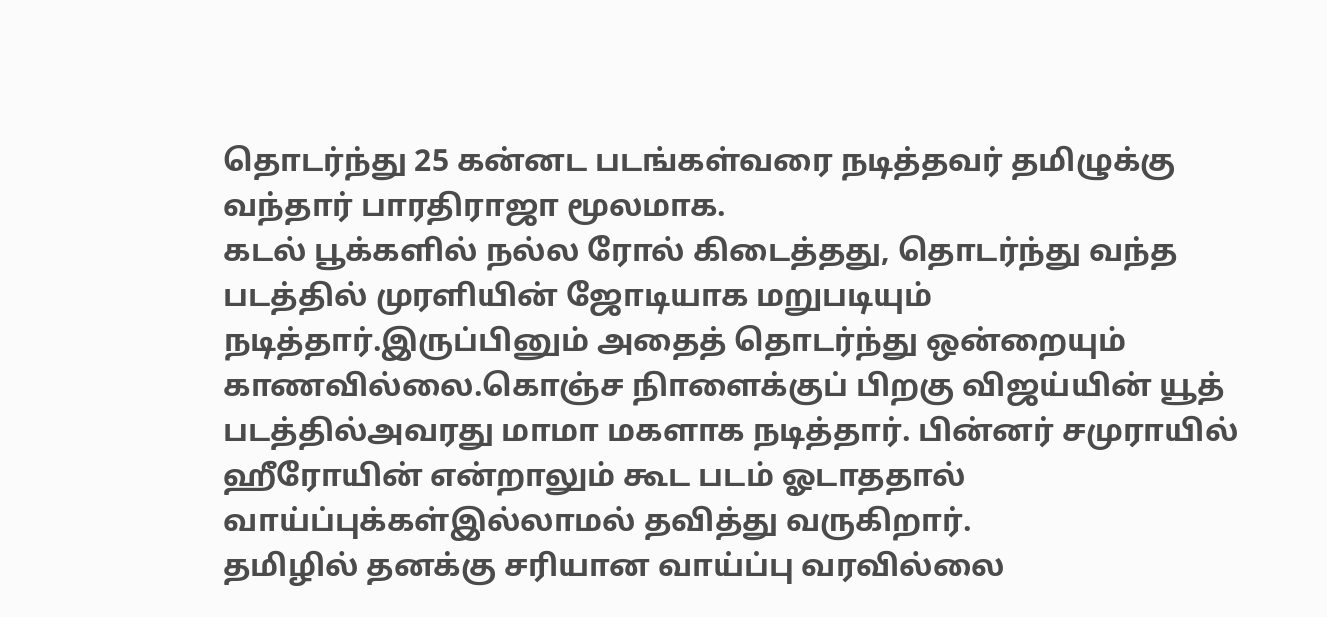தொடர்ந்து 25 கன்னட படங்கள்வரை நடித்தவர் தமிழுக்கு வந்தார் பாரதிராஜா மூலமாக.
கடல் பூக்களில் நல்ல ரோல் கிடைத்தது, தொடர்ந்து வந்த படத்தில் முரளியின் ஜோடியாக மறுபடியும் நடித்தார்.இருப்பினும் அதைத் தொடர்ந்து ஒன்றையும் காணவில்லை.கொஞ்ச நிாளைக்குப் பிறகு விஜய்யின் யூத் படத்தில்அவரது மாமா மகளாக நடித்தார். பின்னர் சமுராயில் ஹீரோயின் என்றாலும் கூட படம் ஓடாததால் வாய்ப்புக்கள்இல்லாமல் தவித்து வருகிறார்.
தமிழில் தனக்கு சரியான வாய்ப்பு வரவில்லை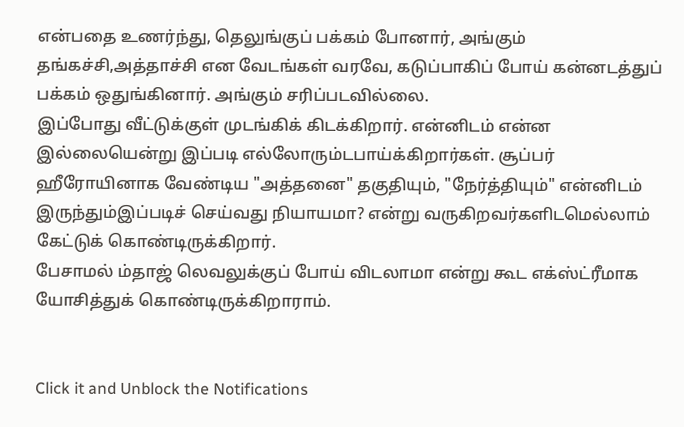என்பதை உணர்ந்து, தெலுங்குப் பக்கம் போனார், அங்கும் தங்கச்சி,அத்தாச்சி என வேடங்கள் வரவே, கடுப்பாகிப் போய் கன்னடத்துப் பக்கம் ஒதுங்கினார். அங்கும் சரிப்படவில்லை.
இப்போது வீட்டுக்குள் முடங்கிக் கிடக்கிறார். என்னிடம் என்ன இல்லையென்று இப்படி எல்லோரும்டபாய்க்கிறார்கள். சூப்பர் ஹீரோயினாக வேண்டிய "அத்தனை" தகுதியும், "நேர்த்தியும்" என்னிடம் இருந்தும்இப்படிச் செய்வது நியாயமா? என்று வருகிறவர்களிடமெல்லாம் கேட்டுக் கொண்டிருக்கிறார்.
பேசாமல் ம்தாஜ் லெவலுக்குப் போய் விடலாமா என்று கூட எக்ஸ்ட்ரீமாக யோசித்துக் கொண்டிருக்கிறாராம்.


Click it and Unblock the Notifications